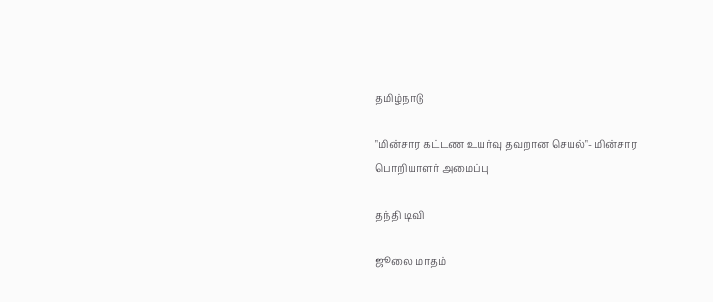தமிழ்நாடு

"மின்சார கட்டண உயர்வு தவறான செயல்"- மின்சார பொறியாளர் அமைப்பு

தந்தி டிவி

ஜூலை மாதம்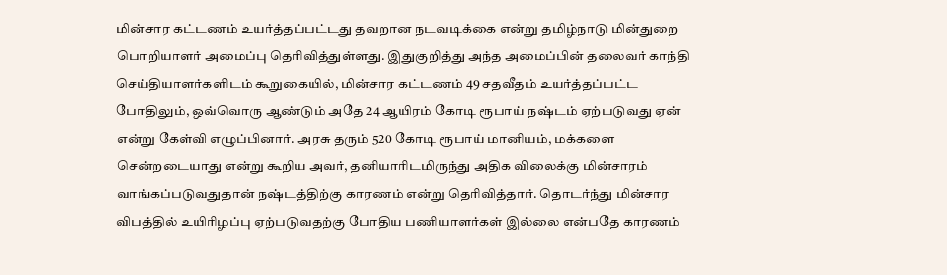மின்சார கட்டணம் உயர்த்தப்பட்டது தவறான நடவடிக்கை என்று தமிழ்நாடு மின்துறை பொறியாளர் அமைப்பு தெரிவித்துள்ளது. இதுகுறித்து அந்த அமைப்பின் தலைவர் காந்தி செய்தியாளர்களிடம் கூறுகையில், மின்சார கட்டணம் 49 சதவீதம் உயர்த்தப்பட்ட போதிலும், ஒவ்வொரு ஆண்டும் அதே 24 ஆயிரம் கோடி ரூபாய் நஷ்டம் ஏற்படுவது ஏன் என்று கேள்வி எழுப்பினார். அரசு தரும் 520 கோடி ரூபாய் மானியம், மக்களை சென்றடையாது என்று கூறிய அவர், தனியாரிடமிருந்து அதிக விலைக்கு மின்சாரம் வாங்கப்படுவதுதான் நஷ்டத்திற்கு காரணம் என்று தெரிவித்தார். தொடர்ந்து மின்சார விபத்தில் உயிரிழப்பு ஏற்படுவதற்கு போதிய பணியாளர்கள் இல்லை என்பதே காரணம்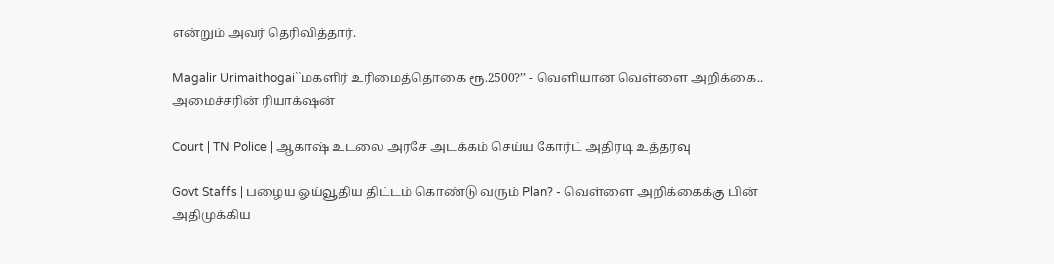என்றும் அவர் தெரிவித்தார்.

Magalir Urimaithogai``மகளிர் உரிமைத்தொகை ரூ.2500?’’ - வெளியான வெள்ளை அறிக்கை.. அமைச்சரின் ரியாக்‌ஷன்

Court | TN Police | ஆகாஷ் உடலை அரசே அடக்கம் செய்ய கோர்ட் அதிரடி உத்தரவு

Govt Staffs | பழைய ஓய்வூதிய திட்டம் கொண்டு வரும் Plan? - வெள்ளை அறிக்கைக்கு பின் அதிமுக்கிய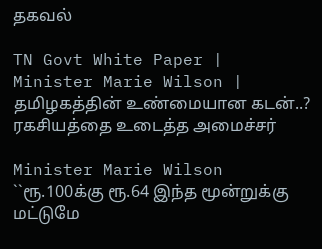தகவல்

TN Govt White Paper | Minister Marie Wilson | தமிழகத்தின் உண்மையான கடன்..? ரகசியத்தை உடைத்த அமைச்சர்

Minister Marie Wilson ``ரூ.100க்கு ரூ.64 இந்த மூன்றுக்கு மட்டுமே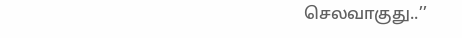செலவாகுது..’’